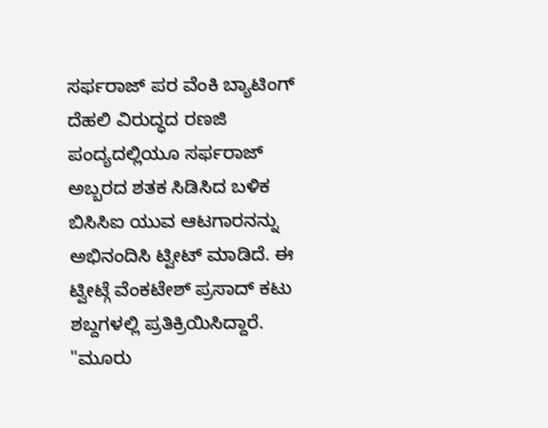ಸರ್ಫರಾಜ್ ಪರ ವೆಂಕಿ ಬ್ಯಾಟಿಂಗ್
ದೆಹಲಿ ವಿರುದ್ಧದ ರಣಜಿ ಪಂದ್ಯದಲ್ಲಿಯೂ ಸರ್ಫರಾಜ್ ಅಬ್ಬರದ ಶತಕ ಸಿಡಿಸಿದ ಬಳಿಕ ಬಿಸಿಸಿಐ ಯುವ ಆಟಗಾರನನ್ನು ಅಭಿನಂದಿಸಿ ಟ್ವೀಟ್ ಮಾಡಿದೆ. ಈ ಟ್ವೀಟ್ಗೆ ವೆಂಕಟೇಶ್ ಪ್ರಸಾದ್ ಕಟು ಶಬ್ದಗಳಲ್ಲಿ ಪ್ರತಿಕ್ರಿಯಿಸಿದ್ದಾರೆ.
"ಮೂರು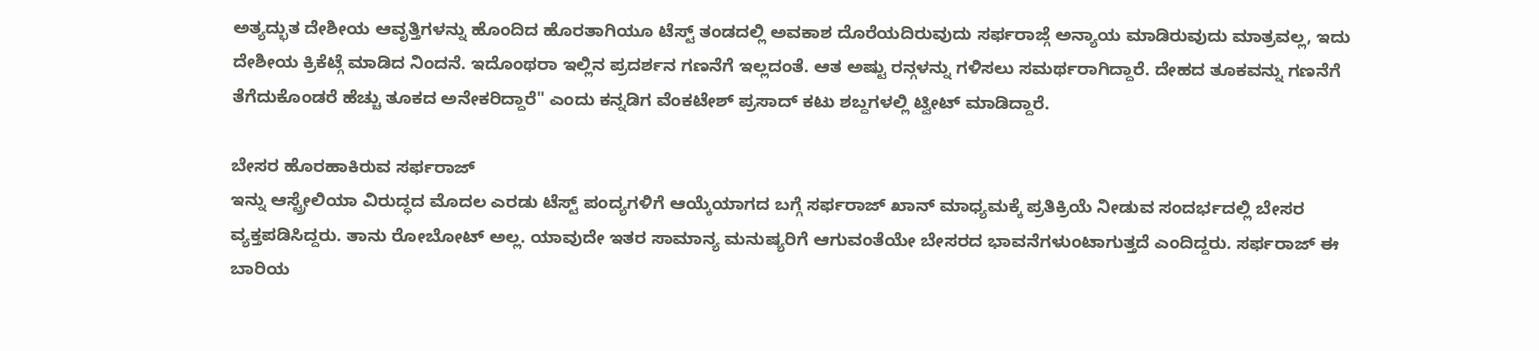ಅತ್ಯದ್ಭುತ ದೇಶೀಯ ಆವೃತ್ತಿಗಳನ್ನು ಹೊಂದಿದ ಹೊರತಾಗಿಯೂ ಟೆಸ್ಟ್ ತಂಡದಲ್ಲಿ ಅವಕಾಶ ದೊರೆಯದಿರುವುದು ಸರ್ಫರಾಜ್ಗೆ ಅನ್ಯಾಯ ಮಾಡಿರುವುದು ಮಾತ್ರವಲ್ಲ, ಇದು ದೇಶೀಯ ಕ್ರಿಕೆಟ್ಗೆ ಮಾಡಿದ ನಿಂದನೆ. ಇದೊಂಥರಾ ಇಲ್ಲಿನ ಪ್ರದರ್ಶನ ಗಣನೆಗೆ ಇಲ್ಲದಂತೆ. ಆತ ಅಷ್ಟು ರನ್ಗಳನ್ನು ಗಳಿಸಲು ಸಮರ್ಥರಾಗಿದ್ದಾರೆ. ದೇಹದ ತೂಕವನ್ನು ಗಣನೆಗೆ ತೆಗೆದುಕೊಂಡರೆ ಹೆಚ್ಚು ತೂಕದ ಅನೇಕರಿದ್ದಾರೆ" ಎಂದು ಕನ್ನಡಿಗ ವೆಂಕಟೇಶ್ ಪ್ರಸಾದ್ ಕಟು ಶಬ್ದಗಳಲ್ಲಿ ಟ್ವೀಟ್ ಮಾಡಿದ್ದಾರೆ.

ಬೇಸರ ಹೊರಹಾಕಿರುವ ಸರ್ಫರಾಜ್
ಇನ್ನು ಆಸ್ಟ್ರೇಲಿಯಾ ವಿರುದ್ಧದ ಮೊದಲ ಎರಡು ಟೆಸ್ಟ್ ಪಂದ್ಯಗಳಿಗೆ ಆಯ್ಕೆಯಾಗದ ಬಗ್ಗೆ ಸರ್ಫರಾಜ್ ಖಾನ್ ಮಾಧ್ಯಮಕ್ಕೆ ಪ್ರತಿಕ್ರಿಯೆ ನೀಡುವ ಸಂದರ್ಭದಲ್ಲಿ ಬೇಸರ ವ್ಯಕ್ತಪಡಿಸಿದ್ದರು. ತಾನು ರೋಬೋಟ್ ಅಲ್ಲ. ಯಾವುದೇ ಇತರ ಸಾಮಾನ್ಯ ಮನುಷ್ಯರಿಗೆ ಆಗುವಂತೆಯೇ ಬೇಸರದ ಭಾವನೆಗಳುಂಟಾಗುತ್ತದೆ ಎಂದಿದ್ದರು. ಸರ್ಫರಾಜ್ ಈ ಬಾರಿಯ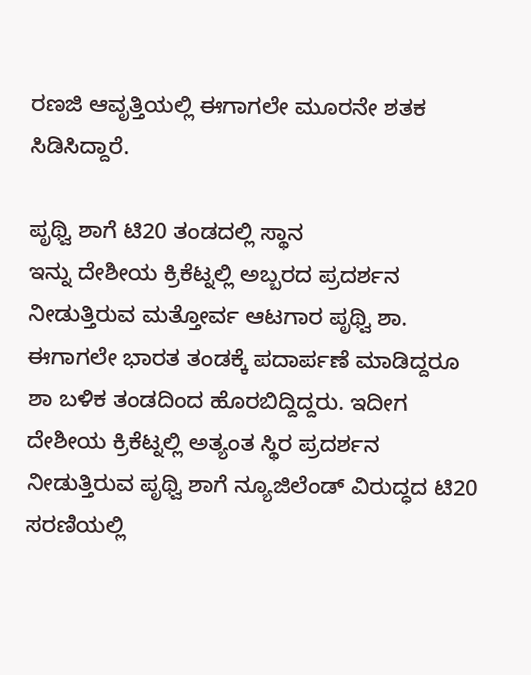ರಣಜಿ ಆವೃತ್ತಿಯಲ್ಲಿ ಈಗಾಗಲೇ ಮೂರನೇ ಶತಕ ಸಿಡಿಸಿದ್ದಾರೆ.

ಪೃಥ್ವಿ ಶಾಗೆ ಟಿ20 ತಂಡದಲ್ಲಿ ಸ್ಥಾನ
ಇನ್ನು ದೇಶೀಯ ಕ್ರಿಕೆಟ್ನಲ್ಲಿ ಅಬ್ಬರದ ಪ್ರದರ್ಶನ ನೀಡುತ್ತಿರುವ ಮತ್ತೋರ್ವ ಆಟಗಾರ ಪೃಥ್ವಿ ಶಾ. ಈಗಾಗಲೇ ಭಾರತ ತಂಡಕ್ಕೆ ಪದಾರ್ಪಣೆ ಮಾಡಿದ್ದರೂ ಶಾ ಬಳಿಕ ತಂಡದಿಂದ ಹೊರಬಿದ್ದಿದ್ದರು. ಇದೀಗ ದೇಶೀಯ ಕ್ರಿಕೆಟ್ನಲ್ಲಿ ಅತ್ಯಂತ ಸ್ಥಿರ ಪ್ರದರ್ಶನ ನೀಡುತ್ತಿರುವ ಪೃಥ್ವಿ ಶಾಗೆ ನ್ಯೂಜಿಲೆಂಡ್ ವಿರುದ್ಧದ ಟಿ20 ಸರಣಿಯಲ್ಲಿ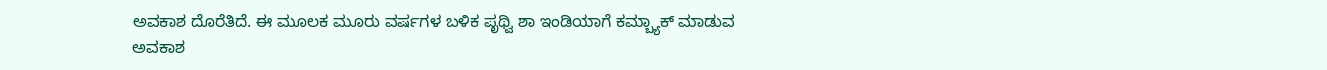ಅವಕಾಶ ದೊರೆತಿದೆ. ಈ ಮೂಲಕ ಮೂರು ವರ್ಷಗಳ ಬಳಿಕ ಪೃಥ್ವಿ ಶಾ ಇಂಡಿಯಾಗೆ ಕಮ್ಬ್ಯಾಕ್ ಮಾಡುವ ಅವಕಾಶ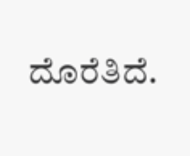ದೊರೆತಿದೆ.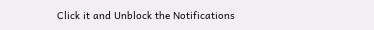Click it and Unblock the Notifications